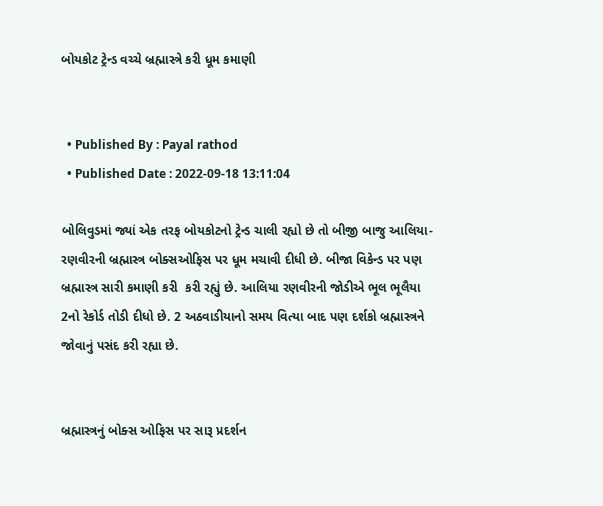બોયકોટ ટ્રેન્ડ વચ્ચે બ્રહ્માસ્ત્રે કરી ધૂમ કમાણી


  • Published By : Payal rathod
  • Published Date : 2022-09-18 13:11:04

બોલિવુડમાં જ્યાં એક તરફ બોયકોટનો ટ્રેન્ડ ચાલી રહ્યો છે તો બીજી બાજુ આલિયા-રણવીરની બ્રહ્માસ્ત્ર બોક્સઓફિસ પર ધૂમ મચાવી દીધી છે. બીજા વિકેન્ડ પર પણ બ્રહ્માસ્ત્ર સારી કમાણી કરી  કરી રહ્યું છે. આલિયા રણવીરની જોડીએ ભૂલ ભૂલૈયા 2નો રેકોર્ડ તોડી દીધો છે. 2 અઠવાડીયાનો સમય વિત્યા બાદ પણ દર્શકો બ્રહ્માસ્ત્રને જોવાનું પસંદ કરી રહ્યા છે.


બ્રહ્માસ્ત્રનું બોક્સ ઓફિસ પર સારૂ પ્રદર્શન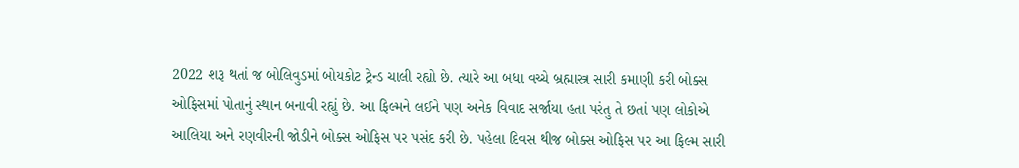2022 શરૂ થતાં જ બોલિવુડમાં બોયકોટ ટ્રેન્ડ ચાલી રહ્યો છે. ત્યારે આ બધા વચ્ચે બ્રહ્માસ્ત્ર સારી કમાણી કરી બોક્સ ઓફિસમાં પોતાનું સ્થાન બનાવી રહ્યું છે. આ ફિલ્મને લઈને પણ અનેક વિવાદ સર્જાયા હતા પરંતુ તે છતાં પણ લોકોએ આલિયા અને રણવીરની જોડીને બોક્સ ઓફિસ પર પસંદ કરી છે. પહેલા દિવસ થીજ બોક્સ ઓફિસ પર આ ફિલ્મ સારી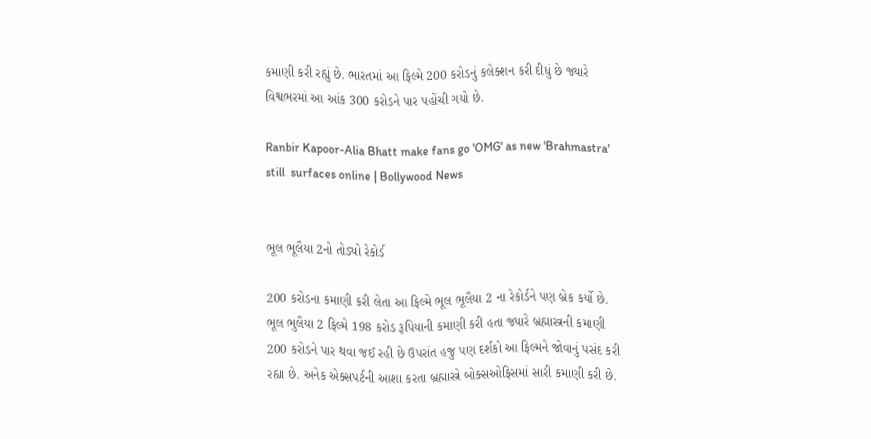કમાણી કરી રહ્યું છે. ભારતમાં આ ફિલ્મે 200 કરોડનું કલેક્શન કરી દીધું છે જ્યારે વિશ્વભરમાં આ આંક 300 કરોડને પાર પહોંચી ગયો છે.

Ranbir Kapoor-Alia Bhatt make fans go 'OMG' as new 'Brahmastra' still  surfaces online | Bollywood News


ભૂલ ભૂલૈયા 2નો તોડ્યો રેકોર્ડ

200 કરોડના કમાણી કરી લેતા આ ફિલ્મે ભૂલ ભૂલૈયા 2 ના રેકોર્ડને પણ બ્રેક કર્યો છે. ભૂલ ભુલૈયા 2 ફિલ્મે 198 કરોડ રૂપિયાની કમાણી કરી હતા જ્યારે બ્રહ્માસ્ત્રની કમાણી 200 કરોડને પાર થવા જઈ રહી છે ઉપરાંત હજુ પણ દર્શકો આ ફિલ્મને જોવાનું પસંદ કરી રહ્યા છે. અનેક એક્સપર્ટની આશા કરતા બ્રહ્માસ્ત્રે બોક્સઓફિસમાં સારી કમાણી કરી છે.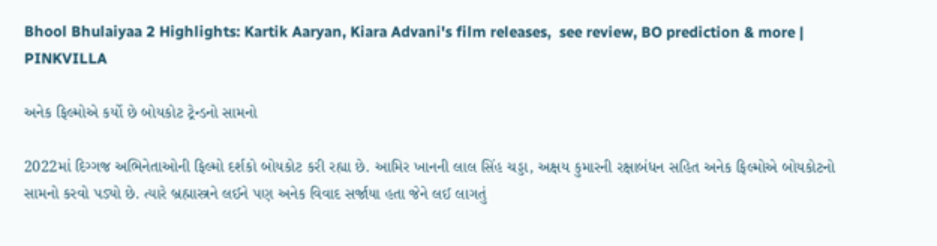Bhool Bhulaiyaa 2 Highlights: Kartik Aaryan, Kiara Advani's film releases,  see review, BO prediction & more | PINKVILLA

અનેક ફિલ્મોએ કર્યો છે બોયકોટ ટ્રેન્ડનો સામનો

2022માં દિગ્ગજ અભિનેતાઓની ફિલ્મો દર્શકો બોયકોટ કરી રહ્યા છે. આમિર ખાનની લાલ સિંહ ચડ્ડા, અક્ષય કુમારની રક્ષાબંધન સહિત અનેક ફિલ્મોએ બોયકોટનો સામનો કરવો પડ્યો છે. ત્યારે બ્રહ્માસ્ત્રને લઈને પણ અનેક વિવાદ સર્જાયા હતા જેને લઈ લાગતું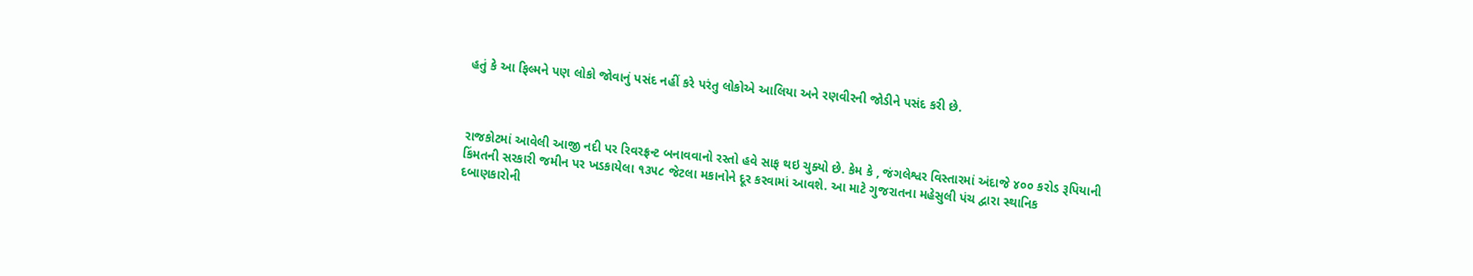હતું કે આ ફિલ્મને પણ લોકો જોવાનું પસંદ નહીં કરે પરંતુ લોકોએ આલિયા અને રણવીરની જોડીને પસંદ કરી છે.



રાજકોટમાં આવેલી આજી નદી પર રિવરફ્રન્ટ બનાવવાનો રસ્તો હવે સાફ થઇ ચુક્યો છે. કેમ કે , જંગલેશ્વર વિસ્તારમાં અંદાજે ૪૦૦ કરોડ રૂપિયાની કિંમતની સરકારી જમીન પર ખડકાયેલા ૧૩૫૮ જેટલા મકાનોને દૂર કરવામાં આવશે. આ માટે ગુજરાતના મહેસુલી પંચ દ્વારા સ્થાનિક દબાણકારોની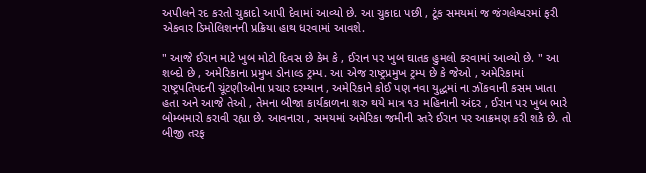અપીલને રદ કરતો ચુકાદો આપી દેવામાં આવ્યો છે. આ ચુકાદા પછી , ટૂંક સમયમાં જ જંગલેશ્વરમાં ફરી એકવાર ડિમોલિશનની પ્રક્રિયા હાથ ધરવામાં આવશે.

" આજે ઈરાન માટે ખુબ મોટો દિવસ છે કેમ કે , ઈરાન પર ખુબ ઘાતક હુમલો કરવામાં આવ્યો છે. " આ શબ્દો છે , અમેરિકાના પ્રમુખ ડોનાલ્ડ ટ્રમ્પ. આ એજ રાષ્ટ્રપ્રમુખ ટ્રમ્પ છે કે જેઓ , અમેરિકામાં રાષ્ટ્રપતિપદની ચૂંટણીઓના પ્રચાર દરમ્યાન , અમેરિકાને કોઈ પણ નવા યુદ્ધમાં ના ઝોંકવાની કસમ ખાતા હતા અને આજે તેઓ , તેમના બીજા કાર્યકાળના શરુ થયે માત્ર ૧૩ મહિનાની અંદર , ઈરાન પર ખુબ ભારે બોમ્બમારો કરાવી રહ્યા છે. આવનારા , સમયમાં અમેરિકા જમીની સ્તરે ઈરાન પર આક્રમણ કરી શકે છે. તો બીજી તરફ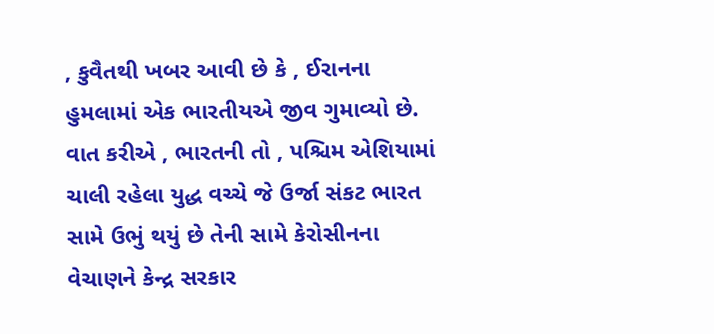, કુવૈતથી ખબર આવી છે કે , ઈરાનના હુમલામાં એક ભારતીયએ જીવ ગુમાવ્યો છે. વાત કરીએ , ભારતની તો , પશ્ચિમ એશિયામાં ચાલી રહેલા યુદ્ધ વચ્ચે જે ઉર્જા સંકટ ભારત સામે ઉભું થયું છે તેની સામે કેરોસીનના વેચાણને કેન્દ્ર સરકાર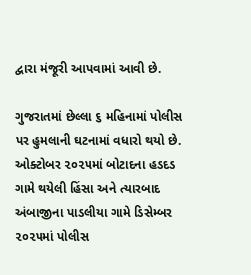દ્વારા મંજૂરી આપવામાં આવી છે.

ગુજરાતમાં છેલ્લા ૬ મહિનામાં પોલીસ પર હુમલાની ઘટનામાં વધારો થયો છે. ઓક્ટોબર ૨૦૨૫માં બોટાદના હડદડ ગામે થયેલી હિંસા અને ત્યારબાદ અંબાજીના પાડલીયા ગામે ડિસેમ્બર ૨૦૨૫માં પોલીસ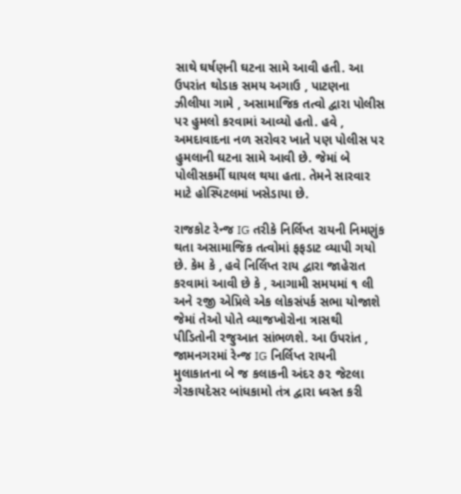સાથે ઘર્ષણની ઘટના સામે આવી હતી. આ ઉપરાંત થોડાક સમય અગાઉ , પાટણના ઝીલીયા ગામે , અસામાજિક તત્વો દ્વારા પોલીસ પર હુમલો કરવામાં આવ્યો હતો. હવે , અમદાવાદના નળ સરોવર ખાતે પણ પોલીસ પર હુમલાની ઘટના સામે આવી છે. જેમાં બે પોલીસકર્મી ઘાયલ થયા હતા. તેમને સારવાર માટે હોસ્પિટલમાં ખસેડાયા છે.

રાજકોટ રેન્જ IG તરીકે નિર્લિપ્ત રાયની નિમણુંક થતા અસામાજિક તત્વોમાં ફફડાટ વ્યાપી ગયો છે. કેમ કે , હવે નિર્લિપ્ત રાય દ્વારા જાહેરાત કરવામાં આવી છે કે , આગામી સમયમાં ૧ લી અને ૨જી એપ્રિલે એક લોકસંપર્ક સભા યોજાશે જેમાં તેઓ પોતે વ્યાજખોરોના ત્રાસથી પીડિતોની રજુઆત સાંભળશે. આ ઉપરાંત , જામનગરમાં રેન્જ IG નિર્લિપ્ત રાયની મુલાકાતના બે જ કલાકની અંદર ૭૨ જેટલા ગેરકાયદેસર બાંધકામો તંત્ર દ્વારા ધ્વસ્ત કરી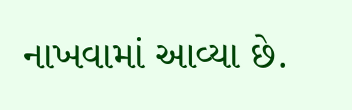નાખવામાં આવ્યા છે.